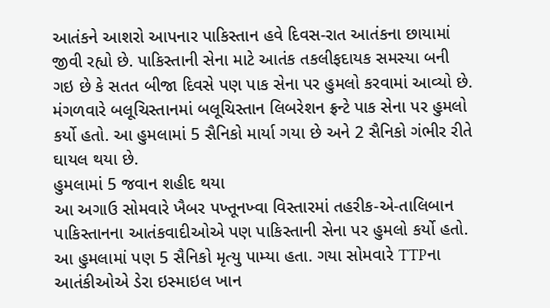આતંકને આશરો આપનાર પાકિસ્તાન હવે દિવસ-રાત આતંકના છાયામાં જીવી રહ્યો છે. પાકિસ્તાની સેના માટે આતંક તકલીફદાયક સમસ્યા બની ગઇ છે કે સતત બીજા દિવસે પણ પાક સેના પર હુમલો કરવામાં આવ્યો છે. મંગળવારે બલૂચિસ્તાનમાં બલૂચિસ્તાન લિબરેશન ફ્રન્ટે પાક સેના પર હુમલો કર્યો હતો. આ હુમલામાં 5 સૈનિકો માર્યા ગયા છે અને 2 સૈનિકો ગંભીર રીતે ઘાયલ થયા છે.
હુમલામાં 5 જવાન શહીદ થયા
આ અગાઉ સોમવારે ખૈબર પખ્તૂનખ્વા વિસ્તારમાં તહરીક-એ-તાલિબાન પાકિસ્તાનના આતંકવાદીઓએ પણ પાકિસ્તાની સેના પર હુમલો કર્યો હતો. આ હુમલામાં પણ 5 સૈનિકો મૃત્યુ પામ્યા હતા. ગયા સોમવારે TTPના આતંકીઓએ ડેરા ઇસ્માઇલ ખાન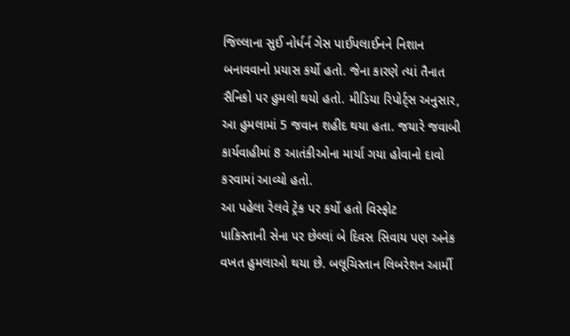જિલ્લાના સુઈ નોર્ધર્ન ગેસ પાઈપલાઈનને નિશાન બનાવવાનો પ્રયાસ કર્યો હતો. જેના કારણે ત્યાં તૈનાત સૈનિકો પર હુમલો થયો હતો. મીડિયા રિપોર્ટ્સ અનુસાર, આ હુમલામાં 5 જવાન શહીદ થયા હતા. જયારે જવાબી કાર્યવાહીમાં 8 આતંકીઓના માર્યા ગયા હોવાનો દાવો કરવામાં આવ્યો હતો.
આ પહેલા રેલવે ટ્રેક પર કર્યો હતો વિસ્ફોટ
પાકિસ્તાની સેના પર છેલ્લાં બે દિવસ સિવાય પણ અનેક વખત હુમલાઓ થયા છે. બલૂચિસ્તાન લિબરેશન આર્મી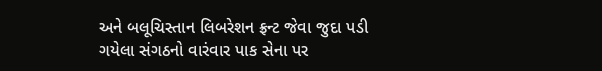અને બલૂચિસ્તાન લિબરેશન ફ્રન્ટ જેવા જુદા પડી ગયેલા સંગઠનો વારંવાર પાક સેના પર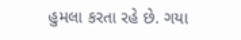હુમલા કરતા રહે છે. ગયા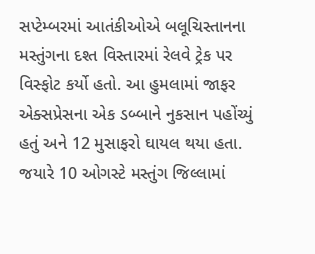સપ્ટેમ્બરમાં આતંકીઓએ બલૂચિસ્તાનના મસ્તુંગના દશ્ત વિસ્તારમાં રેલવે ટ્રેક પર વિસ્ફોટ કર્યો હતો. આ હુમલામાં જાફર એક્સપ્રેસના એક ડબ્બાને નુકસાન પહોંચ્યું હતું અને 12 મુસાફરો ઘાયલ થયા હતા. જયારે 10 ઓગસ્ટે મસ્તુંગ જિલ્લામાં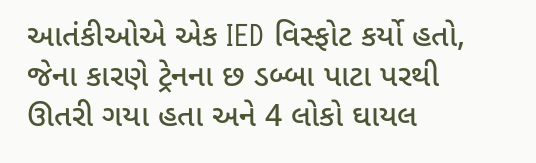આતંકીઓએ એક IED વિસ્ફોટ કર્યો હતો, જેના કારણે ટ્રેનના છ ડબ્બા પાટા પરથી ઊતરી ગયા હતા અને 4 લોકો ઘાયલ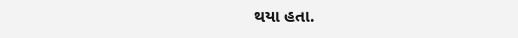થયા હતા.